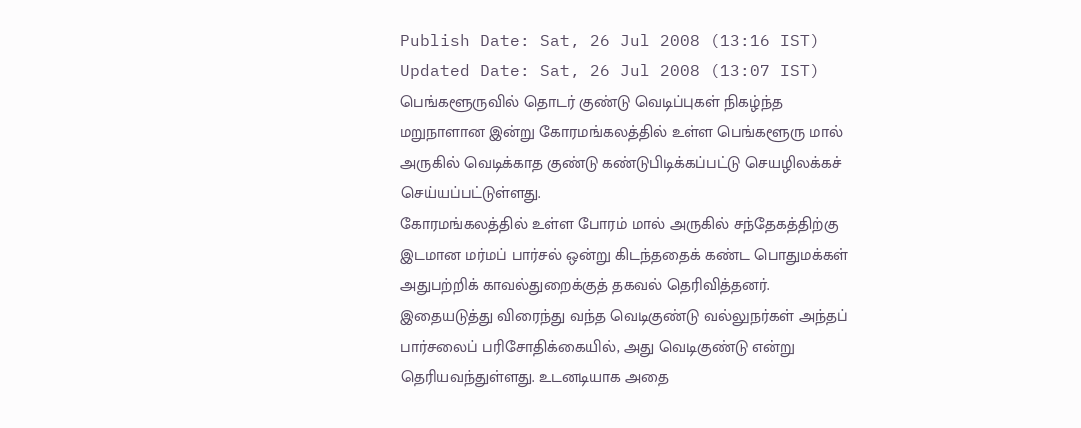Publish Date: Sat, 26 Jul 2008 (13:16 IST)
Updated Date: Sat, 26 Jul 2008 (13:07 IST)
பெங்களூருவில் தொடர் குண்டு வெடிப்புகள் நிகழ்ந்த மறுநாளான இன்று கோரமங்கலத்தில் உள்ள பெங்களூரு மால் அருகில் வெடிக்காத குண்டு கண்டுபிடிக்கப்பட்டு செயழிலக்கச் செய்யப்பட்டுள்ளது.
கோரமங்கலத்தில் உள்ள போரம் மால் அருகில் சந்தேகத்திற்கு இடமான மர்மப் பார்சல் ஒன்று கிடந்ததைக் கண்ட பொதுமக்கள் அதுபற்றிக் காவல்துறைக்குத் தகவல் தெரிவித்தனர்.
இதையடுத்து விரைந்து வந்த வெடிகுண்டு வல்லுநர்கள் அந்தப் பார்சலைப் பரிசோதிக்கையில், அது வெடிகுண்டு என்று தெரியவந்துள்ளது. உடனடியாக அதை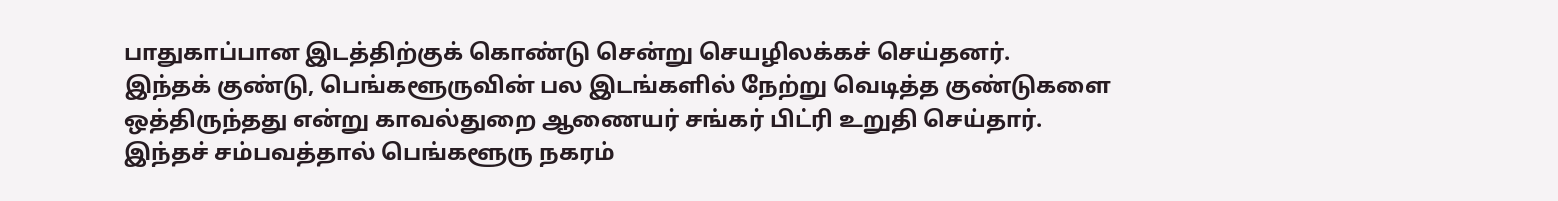பாதுகாப்பான இடத்திற்குக் கொண்டு சென்று செயழிலக்கச் செய்தனர்.
இந்தக் குண்டு, பெங்களூருவின் பல இடங்களில் நேற்று வெடித்த குண்டுகளை ஒத்திருந்தது என்று காவல்துறை ஆணையர் சங்கர் பிட்ரி உறுதி செய்தார்.
இந்தச் சம்பவத்தால் பெங்களூரு நகரம்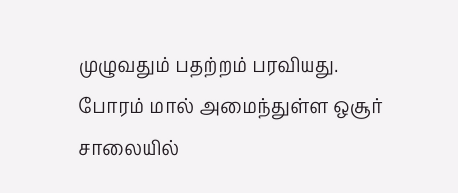முழுவதும் பதற்றம் பரவியது. போரம் மால் அமைந்துள்ள ஒசூர் சாலையில்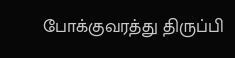போக்குவரத்து திருப்பி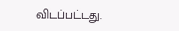விடப்பட்டது.